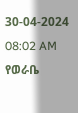30-04-2024 08:02 AM
የወራቤ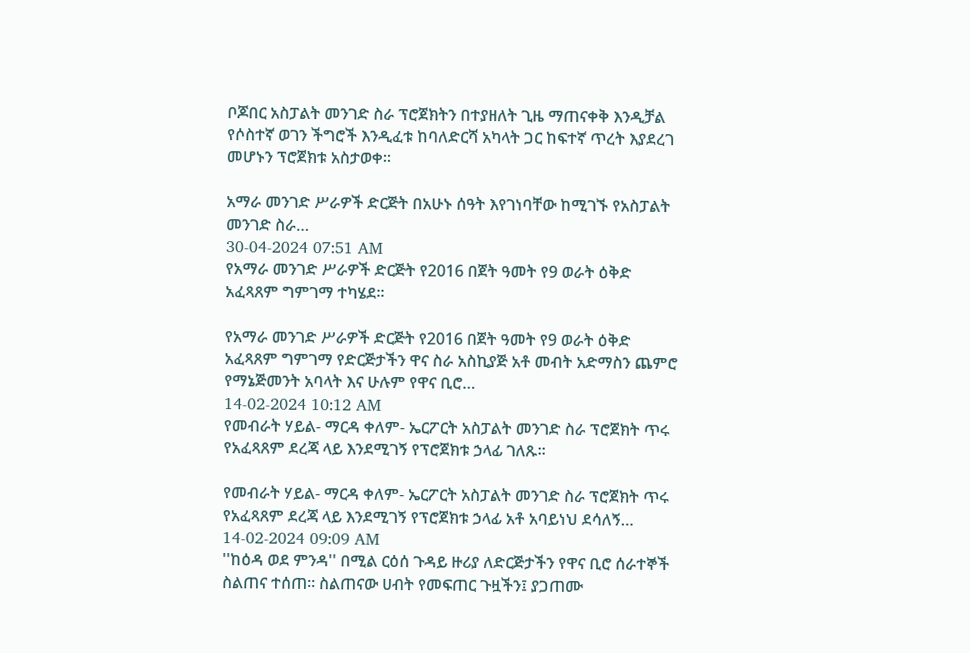ቦጆበር አስፓልት መንገድ ስራ ፕሮጀክትን በተያዘለት ጊዜ ማጠናቀቅ እንዲቻል የሶስተኛ ወገን ችግሮች እንዲፈቱ ከባለድርሻ አካላት ጋር ከፍተኛ ጥረት እያደረገ መሆኑን ፕሮጀክቱ አስታወቀ፡፡

አማራ መንገድ ሥራዎች ድርጅት በአሁኑ ሰዓት እየገነባቸው ከሚገኙ የአስፓልት መንገድ ስራ…
30-04-2024 07:51 AM
የአማራ መንገድ ሥራዎች ድርጅት የ2016 በጀት ዓመት የ9 ወራት ዕቅድ አፈጻጸም ግምገማ ተካሄደ፡፡

የአማራ መንገድ ሥራዎች ድርጅት የ2016 በጀት ዓመት የ9 ወራት ዕቅድ አፈጻጸም ግምገማ የድርጅታችን ዋና ስራ አስኪያጅ አቶ መብት አድማስን ጨምሮ የማኔጅመንት አባላት እና ሁሉም የዋና ቢሮ…
14-02-2024 10:12 AM
የመብራት ሃይል- ማርዳ ቀለም- ኤርፖርት አስፓልት መንገድ ስራ ፕሮጀክት ጥሩ የአፈጻጸም ደረጃ ላይ እንደሚገኝ የፕሮጀክቱ ኃላፊ ገለጹ፡፡

የመብራት ሃይል- ማርዳ ቀለም- ኤርፖርት አስፓልት መንገድ ስራ ፕሮጀክት ጥሩ የአፈጻጸም ደረጃ ላይ እንደሚገኝ የፕሮጀክቱ ኃላፊ አቶ አባይነህ ደሳለኝ…
14-02-2024 09:09 AM
''ከዕዳ ወደ ምንዳ'' በሚል ርዕሰ ጉዳይ ዙሪያ ለድርጅታችን የዋና ቢሮ ሰራተኞች ስልጠና ተሰጠ። ስልጠናው ሀብት የመፍጠር ጉዟችን፤ ያጋጠሙ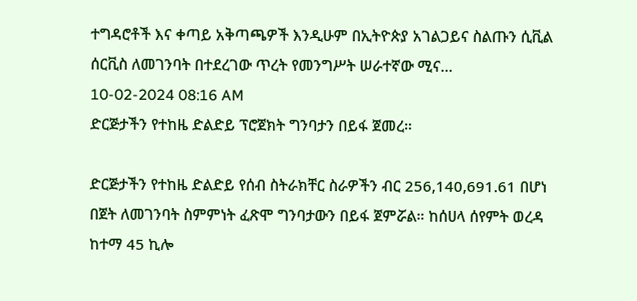ተግዳሮቶች እና ቀጣይ አቅጣጫዎች እንዲሁም በኢትዮጵያ አገልጋይና ስልጡን ሲቪል ሰርቪስ ለመገንባት በተደረገው ጥረት የመንግሥት ሠራተኛው ሚና…
10-02-2024 08:16 AM
ድርጅታችን የተከዜ ድልድይ ፕሮጀክት ግንባታን በይፋ ጀመረ።

ድርጅታችን የተከዜ ድልድይ የሰብ ስትራክቸር ስራዎችን ብር 256,140,691.61 በሆነ በጀት ለመገንባት ስምምነት ፈጽሞ ግንባታውን በይፋ ጀምሯል። ከሰሀላ ሰየምት ወረዳ ከተማ 45 ኪሎ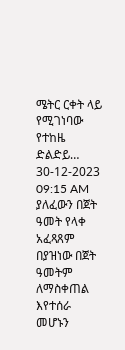ሜትር ርቀት ላይ የሚገነባው የተከዜ ድልድይ…
30-12-2023 09:15 AM
ያለፈውን በጀት ዓመት የላቀ አፈጻጸም በያዝነው በጀት ዓመትም ለማስቀጠል እየተሰራ መሆኑን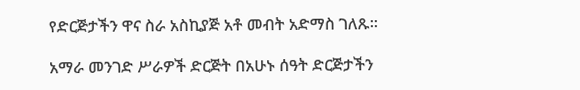የድርጅታችን ዋና ስራ አስኪያጅ አቶ መብት አድማስ ገለጹ፡፡

አማራ መንገድ ሥራዎች ድርጅት በአሁኑ ሰዓት ድርጅታችን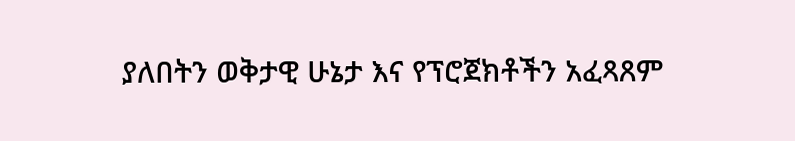ያለበትን ወቅታዊ ሁኔታ እና የፕሮጀክቶችን አፈጻጸም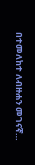በተመለከተ ለብዙሐን መገናኛ…